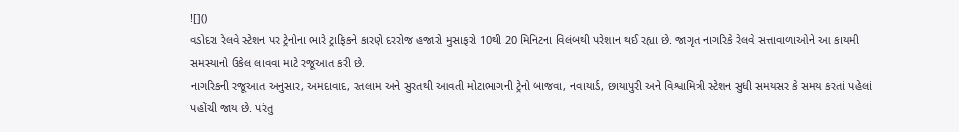![]()
વડોદરા રેલવે સ્ટેશન પર ટ્રેનોના ભારે ટ્રાફિકને કારણે દરરોજ હજારો મુસાફરો 10થી 20 મિનિટના વિલંબથી પરેશાન થઈ રહ્યા છે. જાગૃત નાગરિકે રેલવે સત્તાવાળાઓને આ કાયમી સમસ્યાનો ઉકેલ લાવવા માટે રજૂઆત કરી છે.
નાગરિકની રજૂઆત અનુસાર, અમદાવાદ, રતલામ અને સુરતથી આવતી મોટાભાગની ટ્રેનો બાજવા, નવાયાર્ડ, છાયાપુરી અને વિશ્વામિત્રી સ્ટેશન સુધી સમયસર કે સમય કરતાં પહેલાં પહોંચી જાય છે. પરંતુ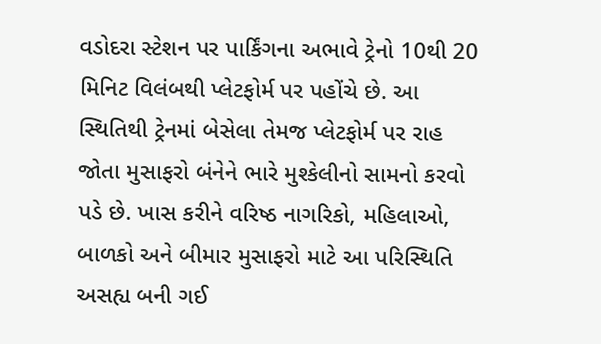વડોદરા સ્ટેશન પર પાર્કિંગના અભાવે ટ્રેનો 10થી 20 મિનિટ વિલંબથી પ્લેટફોર્મ પર પહોંચે છે. આ સ્થિતિથી ટ્રેનમાં બેસેલા તેમજ પ્લેટફોર્મ પર રાહ જોતા મુસાફરો બંનેને ભારે મુશ્કેલીનો સામનો કરવો પડે છે. ખાસ કરીને વરિષ્ઠ નાગરિકો, મહિલાઓ, બાળકો અને બીમાર મુસાફરો માટે આ પરિસ્થિતિ અસહ્ય બની ગઈ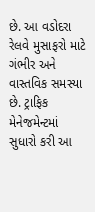છે. આ વડોદરા રેલવે મુસાફરો માટે ગંભીર અને વાસ્તવિક સમસ્યા છે. ટ્રાફિક મેનેજમેન્ટમાં સુધારો કરી આ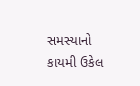સમસ્યાનો કાયમી ઉકેલ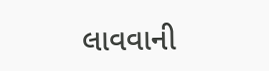લાવવાની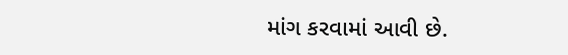માંગ કરવામાં આવી છે.